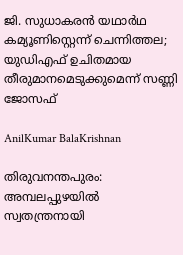ജി. സുധാകരൻ യഥാർഥ കമ്യൂണിസ്റ്റെന്ന് ചെന്നിത്തല; യുഡിഎഫ് ഉചിതമായ തീരുമാനമെടുക്കുമെന്ന് സണ്ണി ജോസഫ്

AnilKumar BalaKrishnan

തിരുവനന്തപുരം: അമ്പലപ്പുഴയിൽ സ്വതന്ത്രനായി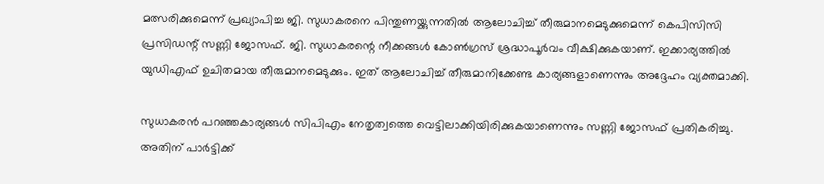മത്സരിക്കുമെന്ന് പ്രഖ്യാപിച്ച ജി. സുധാകരനെ പിന്തുണയ്ക്കുന്നതിൽ ആലോചിച്ച് തീരുമാനമെടുക്കുമെന്ന് കെപിസിസി പ്രസിഡന്റ് സണ്ണി ജോസഫ്. ജി. സുധാകരന്റെ നീക്കങ്ങൾ കോൺഗ്രസ് ശ്രദ്ധാപൂർവം വീക്ഷിക്കുകയാണ്. ഇക്കാര്യത്തിൽ യുഡിഎഫ് ഉചിതമായ തീരുമാനമെടുക്കും. ഇത് ആലോചിച്ച് തീരുമാനിക്കേണ്ട കാര്യങ്ങളാണെന്നും അദ്ദേഹം വ്യക്തമാക്കി.

സുധാകരൻ പറഞ്ഞകാര്യങ്ങൾ സിപിഎം നേതൃത്വത്തെ വെട്ടിലാക്കിയിരിക്കുകയാണെന്നും സണ്ണി ജോസഫ് പ്രതികരിച്ചു. അതിന് പാർട്ടിക്ക്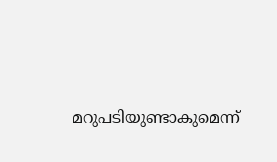മറുപടിയുണ്ടാകുമെന്ന്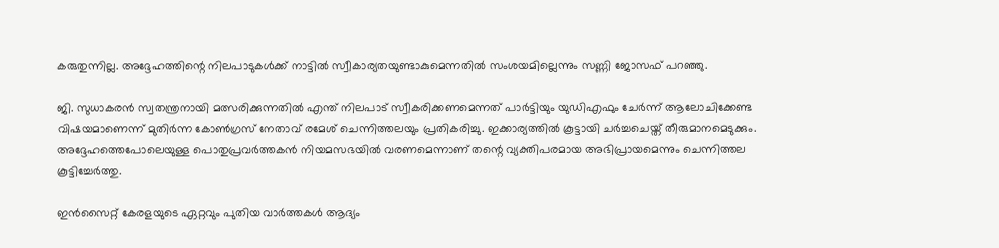കരുതുന്നില്ല. അദ്ദേഹത്തിന്റെ നിലപാടുകൾക്ക് നാട്ടിൽ സ്വീകാര്യതയുണ്ടാകുമെന്നതിൽ സംശയമില്ലെന്നും സണ്ണി ജോസഫ് പറഞ്ഞു.

ജി. സുധാകരൻ സ്വതന്ത്രനായി മത്സരിക്കുന്നതിൽ എന്ത് നിലപാട് സ്വീകരിക്കണമെന്നത് പാർട്ടിയും യുഡിഎഫും ചേർന്ന് ആലോചിക്കേണ്ട വിഷയമാണെന്ന് മുതിർന്ന കോൺഗ്രസ് നേതാവ് രമേശ് ചെന്നിത്തലയും പ്രതികരിച്ചു. ഇക്കാര്യത്തിൽ കൂട്ടായി ചർച്ചചെയ്ത് തീരുമാനമെടുക്കും. അദ്ദേഹത്തെപോലെയുള്ള പൊതുപ്രവർത്തകൻ നിയമസഭയിൽ വരണമെന്നാണ് തന്റെ വ്യക്തിപരമായ അഭിപ്രായമെന്നും ചെന്നിത്തല കൂട്ടിച്ചേർത്തു.

ഇൻസൈറ്റ് കേരളയുടെ ഏറ്റവും പുതിയ വാർത്തകൾ ആദ്യം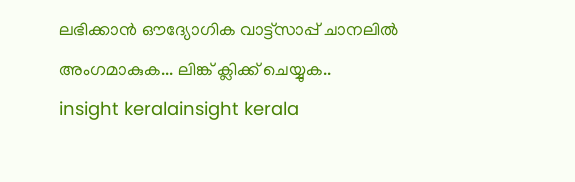ലഭിക്കാൻ ഔദ്യോഗിക വാട്ട്‌സാപ്പ് ചാനലിൽ അംഗമാകുക... ലിങ്ക് ക്ലിക്ക് ചെയ്യുക..
insight keralainsight kerala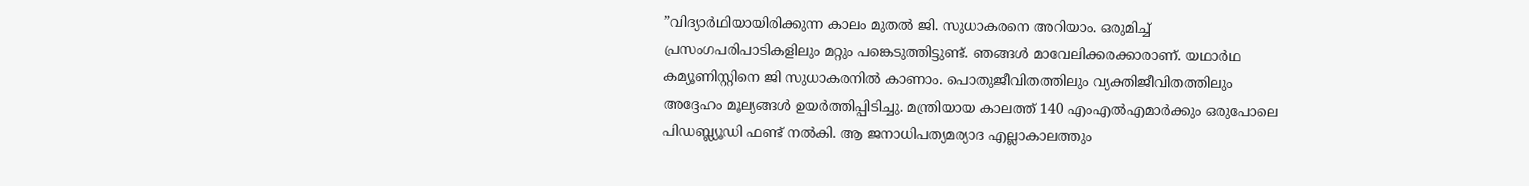”വിദ്യാർഥിയായിരിക്കുന്ന കാലം മുതൽ ജി. സുധാകരനെ അറിയാം. ഒരുമിച്ച് പ്രസംഗപരിപാടികളിലും മറ്റും പങ്കെടുത്തിട്ടുണ്ട്. ഞങ്ങൾ മാവേലിക്കരക്കാരാണ്. യഥാർഥ കമ്യൂണിസ്റ്റിനെ ജി സുധാകരനിൽ കാണാം. പൊതുജീവിതത്തിലും വ്യക്തിജീവിതത്തിലും അദ്ദേഹം മൂല്യങ്ങൾ ഉയർത്തിപ്പിടിച്ചു. മന്ത്രിയായ കാലത്ത് 140 എംഎൽഎമാർക്കും ഒരുപോലെ പിഡബ്ല്യൂഡി ഫണ്ട് നൽകി. ആ ജനാധിപത്യമര്യാദ എല്ലാകാലത്തും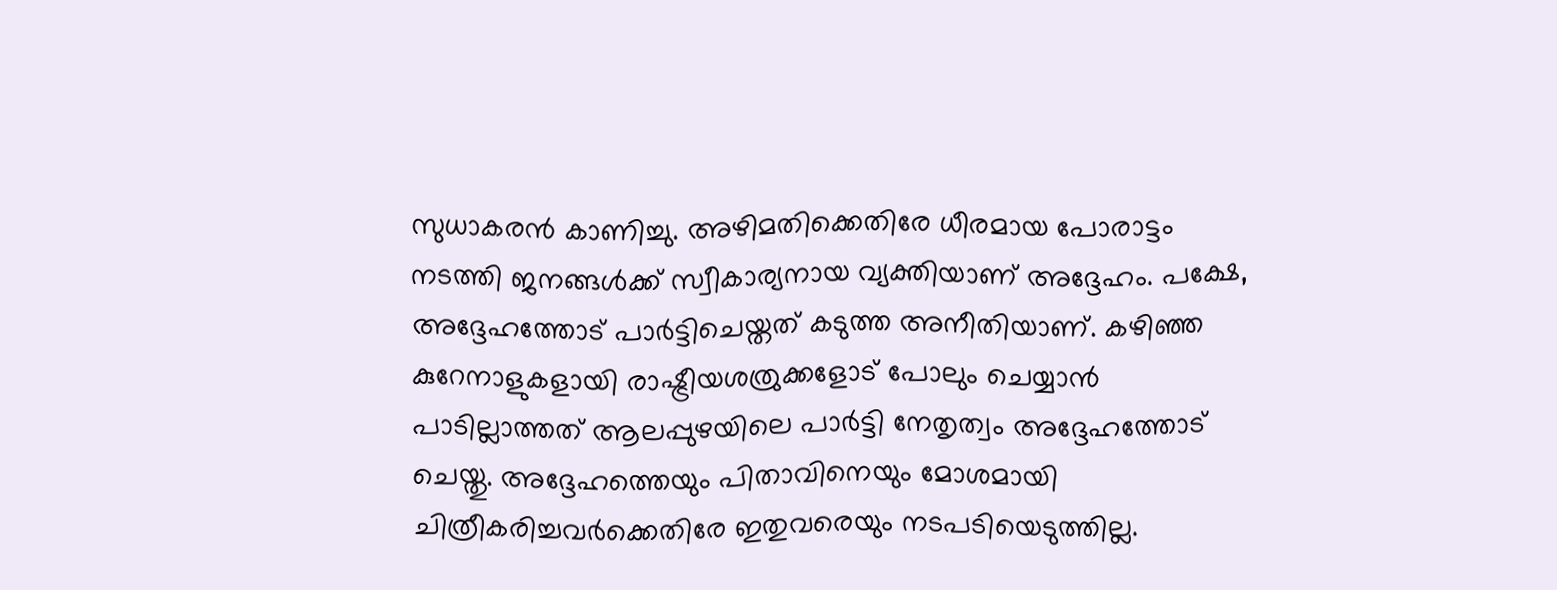സുധാകരൻ കാണിച്ചു. അഴിമതിക്കെതിരേ ധീരമായ പോരാട്ടം നടത്തി ജനങ്ങൾക്ക് സ്വീകാര്യനായ വ്യക്തിയാണ് അദ്ദേഹം. പക്ഷേ, അദ്ദേഹത്തോട് പാർട്ടിചെയ്തത് കടുത്ത അനീതിയാണ്. കഴിഞ്ഞ കുറേനാളുകളായി രാഷ്ട്രീയശത്രുക്കളോട് പോലും ചെയ്യാൻ പാടില്ലാത്തത് ആലപ്പുഴയിലെ പാർട്ടി നേതൃത്വം അദ്ദേഹത്തോട് ചെയ്തു. അദ്ദേഹത്തെയും പിതാവിനെയും മോശമായി ചിത്രീകരിച്ചവർക്കെതിരേ ഇതുവരെയും നടപടിയെടുത്തില്ല.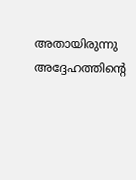അതായിരുന്നു അദ്ദേഹത്തിന്റെ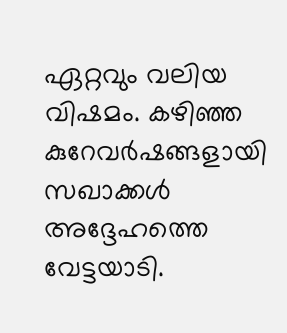ഏറ്റവും വലിയ വിഷമം. കഴിഞ്ഞ കുറേവർഷങ്ങളായി സഖാക്കൾ അദ്ദേഹത്തെ വേട്ടയാടി.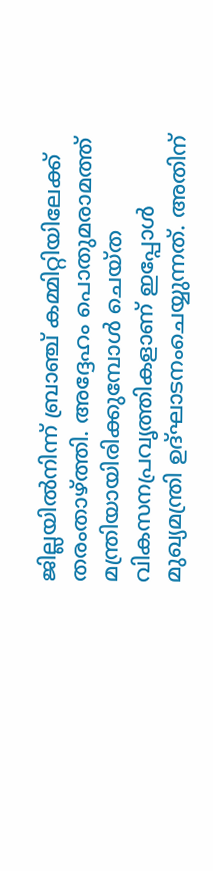ജില്ലയിൽനിന്ന് ബ്രാഞ്ച് കമ്മിറ്റിയിലേക്ക് തരംതാഴ്ത്തി. അദ്ദേഹം പൊതുമരാമത്ത് മന്ത്രിയായിരിക്കുമ്പോൾ ചെയ്ത വികസനപ്രവൃത്തികളാണ് ഇപ്പോൾ മുഖ്യമന്ത്രി ഉദ്ഘാടനംചെയ്യുന്നത്. അതിന്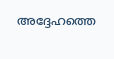അദ്ദേഹത്തെ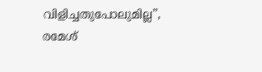വിളിച്ചതുപോലുമില്ല”, രമേശ്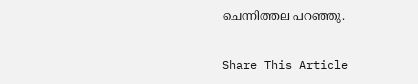ചെന്നിത്തല പറഞ്ഞു.

Share This Article